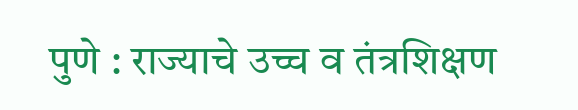पुणे : राज्याचे उच्च व तंत्रशिक्षण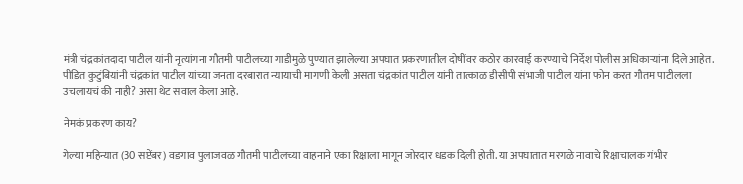मंत्री चंद्रकांतदादा पाटील यांनी नृत्यांगना गौतमी पाटीलच्या गाडीमुळे पुण्यात झालेल्या अपघात प्रकरणातील दोषींवर कठोर कारवाई करण्याचे निर्देश पोलीस अधिकाऱ्यांना दिले आहेत. पीडित कुटुंबियांनी चंद्रकांत पाटील यांच्या जनता दरबारात न्यायाची मागणी केली असता चंद्रकांत पाटील यांनी तात्काळ डीसीपी संभाजी पाटील यांना फोन करत गौतम पाटीलला उचलायचं की नाही? असा थेट सवाल केला आहे.

नेमकं प्रकरण काय?

गेल्या महिन्यात (30 सप्टेंबर) वडगाव पुलाजवळ गौतमी पाटीलच्या वाहनाने एका रिक्षाला मागून जोरदार धडक दिली होती. या अपघातात मरगळे नावाचे रिक्षाचालक गंभीर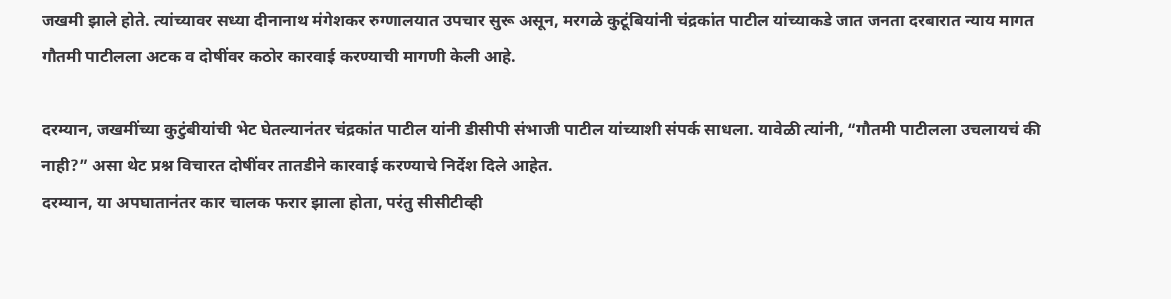जखमी झाले होते. त्यांच्यावर सध्या दीनानाथ मंगेशकर रुग्णालयात उपचार सुरू असून, मरगळे कुटूंबियांनी चंद्रकांत पाटील यांच्याकडे जात जनता दरबारात न्याय मागत गौतमी पाटीलला अटक व दोषींवर कठोर कारवाई करण्याची मागणी केली आहे.

दरम्यान, जखमींच्या कुटुंबीयांची भेट घेतल्यानंतर चंद्रकांत पाटील यांनी डीसीपी संभाजी पाटील यांच्याशी संपर्क साधला. यावेळी त्यांनी, “गौतमी पाटीलला उचलायचं की नाही?” असा थेट प्रश्न विचारत दोषींवर तातडीने कारवाई करण्याचे निर्देश दिले आहेत.
दरम्यान, या अपघातानंतर कार चालक फरार झाला होता, परंतु सीसीटीव्ही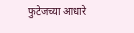फुटेजच्या आधारे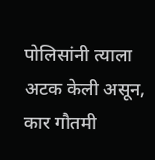पोलिसांनी त्याला अटक केली असून, कार गौतमी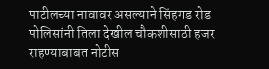पाटीलच्या नावावर असल्याने सिंहगड रोड पोलिसांनी तिला देखील चौकशीसाठी हजर राहण्याबाबत नोटीस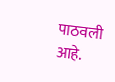पाठवली आहे.